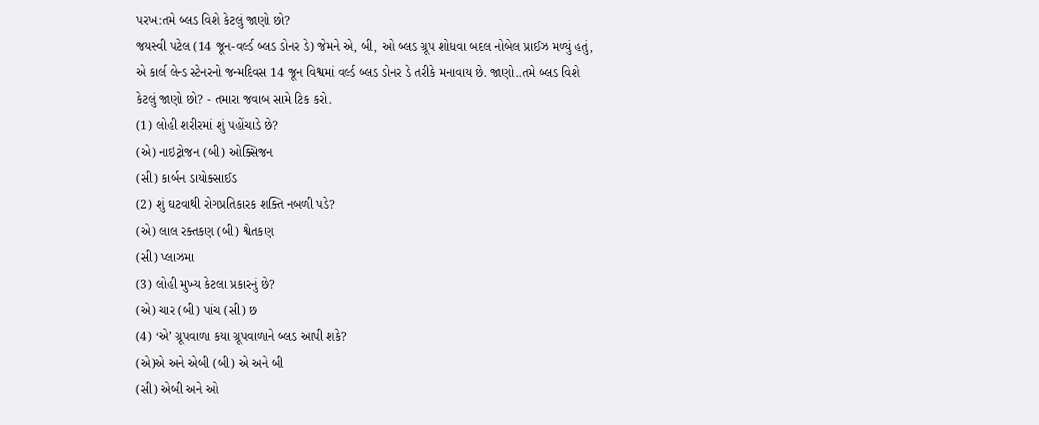પરખ:તમે બ્લડ વિશે કેટલું જાણો છો?
જયસ્વી પટેલ (14 જૂન-વર્લ્ડ બ્લડ ડોનર ડે) જેમને એ, બી, ઓ બ્લડ ગ્રૂપ શોધવા બદલ નોબેલ પ્રાઈઝ મળ્યું હતું, એ કાર્લ લેન્ડ સ્ટેનરનો જન્મદિવસ 14 જૂન વિશ્વમાં વર્લ્ડ બ્લડ ડોનર ડે તરીકે મનાવાય છે. જાણો..તમે બ્લડ વિશે કેટલું જાણો છો? - તમારા જવાબ સામે ટિક કરો.
(1) લોહી શરીરમાં શું પહોંચાડે છે?
(એ) નાઇટ્રોજન (બી) ઓક્સિજન
(સી) કાર્બન ડાયોક્સાઈડ
(2) શું ઘટવાથી રોગપ્રતિકારક શક્તિ નબળી પડે?
(એ) લાલ રક્તકણ (બી) શ્વેતકણ
(સી) પ્લાઝમા
(3) લોહી મુખ્ય કેટલા પ્રકારનું છે?
(એ) ચાર (બી) પાંચ (સી) છ
(4) ‘એ’ ગ્રૂપવાળા કયા ગ્રૂપવાળાને બ્લડ આપી શકે?
(એ)એ અને એબી (બી) એ અને બી
(સી) એબી અને ઓ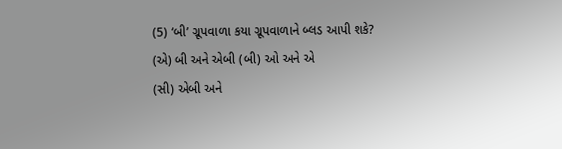(5) ‘બી’ ગ્રૂપવાળા કયા ગ્રૂપવાળાને બ્લડ આપી શકે?
(એ) બી અને એબી (બી) ઓ અને એ
(સી) એબી અને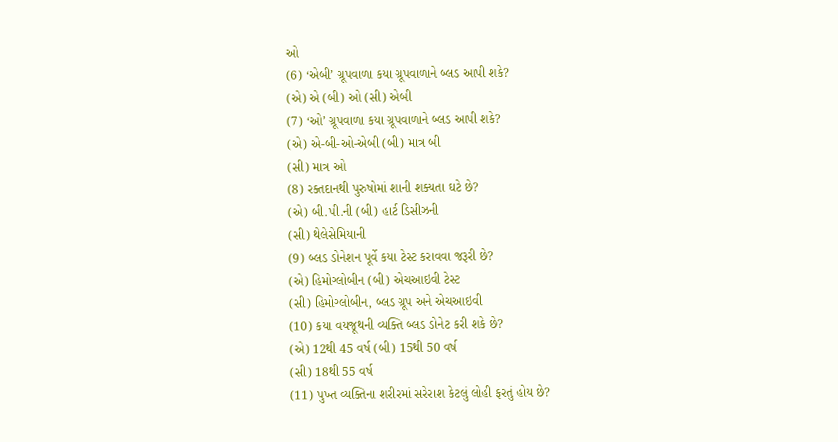ઓ
(6) ‘એબી’ ગ્રૂપવાળા કયા ગ્રૂપવાળાને બ્લડ આપી શકે?
(એ) એ (બી) ઓ (સી) એબી
(7) ‘ઓ’ ગ્રૂપવાળા કયા ગ્રૂપવાળાને બ્લડ આપી શકે?
(એ) એ-બી-ઓ-એબી (બી) માત્ર બી
(સી) માત્ર ઓ
(8) રક્તદાનથી પુરુષોમાં શાની શક્યતા ઘટે છે?
(એ) બી.પી.ની (બી) હાર્ટ ડિસીઝની
(સી) થેલેસેમિયાની
(9) બ્લડ ડોનેશન પૂર્વે કયા ટેસ્ટ કરાવવા જરૂરી છે?
(એ) હિમોગ્લોબીન (બી) એચઆઇવી ટેસ્ટ
(સી) હિમોગ્લોબીન, બ્લડ ગ્રૂપ અને એચઆઇવી
(10) કયા વયજૂથની વ્યક્તિ બ્લડ ડોનેટ કરી શકે છે?
(એ) 12થી 45 વર્ષ (બી) 15થી 50 વર્ષ
(સી) 18થી 55 વર્ષ
(11) પુખ્ત વ્યક્તિના શરીરમાં સરેરાશ કેટલું લોહી ફરતું હોય છે?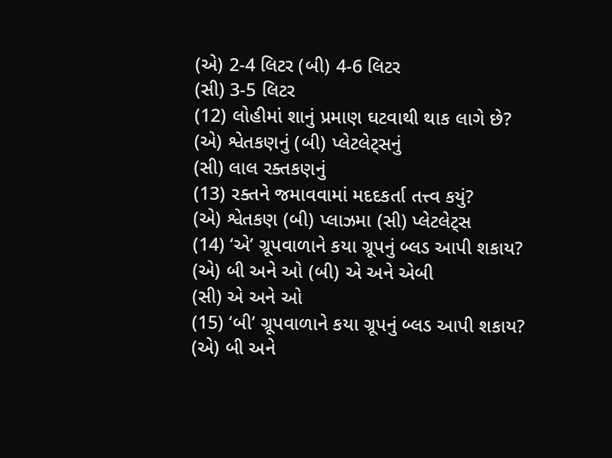(એ) 2-4 લિટર (બી) 4-6 લિટર
(સી) 3-5 લિટર
(12) લોહીમાં શાનું પ્રમાણ ઘટવાથી થાક લાગે છે?
(એ) શ્વેતકણનું (બી) પ્લેટલેટ્સનું
(સી) લાલ રક્તકણનું
(13) રક્તને જમાવવામાં મદદકર્તા તત્ત્વ કયું?
(એ) શ્વેતકણ (બી) પ્લાઝમા (સી) પ્લેટલેટ્સ
(14) ‘એ’ ગ્રૂપવાળાને કયા ગ્રૂપનું બ્લડ આપી શકાય?
(એ) બી અને ઓ (બી) એ અને એબી
(સી) એ અને ઓ
(15) ‘બી’ ગ્રૂપવાળાને કયા ગ્રૂપનું બ્લડ આપી શકાય?
(એ) બી અને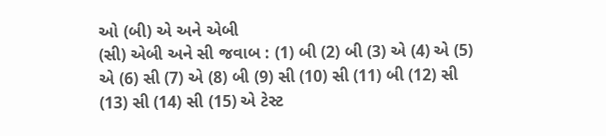ઓ (બી) એ અને એબી
(સી) એબી અને સી જવાબ : (1) બી (2) બી (3) એ (4) એ (5) એ (6) સી (7) એ (8) બી (9) સી (10) સી (11) બી (12) સી (13) સી (14) સી (15) એ ટેસ્ટ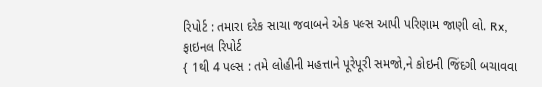રિપોર્ટ : તમારા દરેક સાચા જવાબને એક પલ્સ આપી પરિણામ જાણી લો. Rx, ફાઇનલ રિપોર્ટ
{ 1થી 4 પલ્સ : તમે લોહીની મહત્તાને પૂરેપૂરી સમજો,ને કોઇની જિંદગી બચાવવા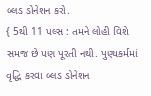બ્લડ ડોનેશન કરો.
{ 5થી 11 પલ્સ : તમને લોહી વિશે સમજ છે પણ પૂરતી નથી. પુણ્યકર્મમાં વૃદ્ધિ કરવા બ્લડ ડોનેશન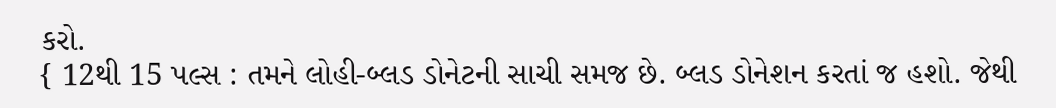કરો.
{ 12થી 15 પલ્સ : તમને લોહી-બ્લડ ડોનેટની સાચી સમજ છે. બ્લડ ડોનેશન કરતાં જ હશો. જેથી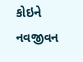કોઇને નવજીવન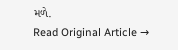મળે.
Read Original Article →